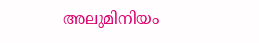അലുമിനിയം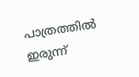പാത്രത്തില്‍ ഇരുന്ന്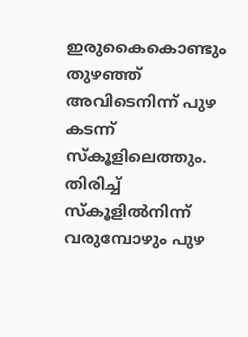ഇരുകൈകൊണ്ടും തുഴഞ്ഞ്  അവിടെനിന്ന് പുഴ കടന്ന് സ്കൂളിലെത്തും. തിരിച്ച് സ്കൂളില്‍നിന്ന് വരുമ്പോഴും പുഴ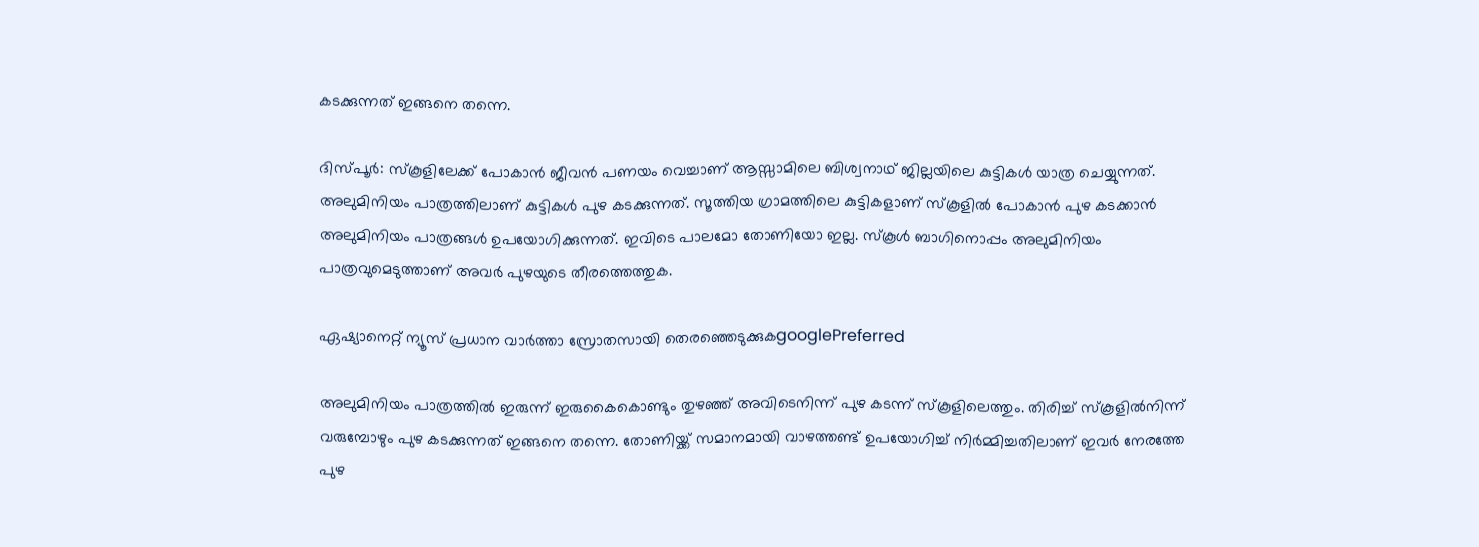കടക്കുന്നത് ഇങ്ങനെ തന്നെ.

ദിസ്പൂര്‍: സ്കൂളിലേക്ക് പോകാന്‍ ജീവന്‍ പണയം വെച്ചാണ് ആസ്സാമിലെ ബിശ്വനാഥ് ജില്ലയിലെ കുട്ടികള്‍ യാത്ര ചെയ്യുന്നത്. അലുമിനിയം പാത്രത്തിലാണ് കുട്ടികള്‍ പുഴ കടക്കുന്നത്. സൂത്തിയ ഗ്രാമത്തിലെ കുട്ടികളാണ് സ്കൂളില്‍ പോകാന്‍ പുഴ കടക്കാന്‍ അലുമിനിയം പാത്രങ്ങള്‍ ഉപയോഗിക്കുന്നത്. ഇവിടെ പാലമോ തോണിയോ ഇല്ല. സ്കൂള്‍ ബാഗിനൊപ്പം അലുമിനിയം പാത്രവുമെടുത്താണ് അവര്‍ പുഴയുടെ തീരത്തെത്തുക.

ഏഷ്യാനെറ്റ് ന്യൂസ് പ്രധാന വാർത്താ സ്രോതസായി തെരഞ്ഞെടുക്കുകgooglePreferred

അലുമിനിയം പാത്രത്തില്‍ ഇരുന്ന് ഇരുകൈകൊണ്ടും തുഴഞ്ഞ് അവിടെനിന്ന് പുഴ കടന്ന് സ്കൂളിലെത്തും. തിരിച്ച് സ്കൂളില്‍നിന്ന് വരുമ്പോഴും പുഴ കടക്കുന്നത് ഇങ്ങനെ തന്നെ. തോണിയ്ക്ക് സമാനമായി വാഴത്തണ്ട് ഉപയോഗിച്ച് നിര്‍മ്മിച്ചതിലാണ് ഇവര്‍ നേരത്തേ പുഴ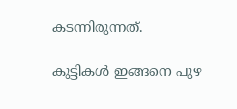കടന്നിരുന്നത്.

കുട്ടികള്‍ ഇങ്ങനെ പുഴ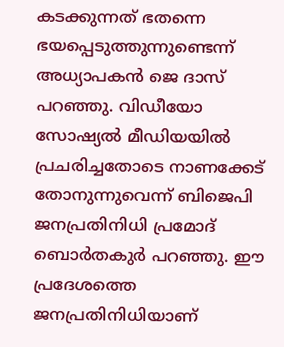കടക്കുന്നത് ഭതന്നെ ഭയപ്പെടുത്തുന്നുണ്ടെന്ന് അധ്യാപകന്‍ ജെ ദാസ് പറഞ്ഞു. വിഡീയോ സോഷ്യല്‍ മീഡിയയില്‍ പ്രചരിച്ചതോടെ നാണക്കേട് തോനുന്നുവെന്ന് ബിജെപി ജനപ്രതിനിധി പ്രമോദ് ബൊര്‍തകുര്‍ പറഞ്ഞു. ഈ പ്രദേശത്തെ ജനപ്രതിനിധിയാണ്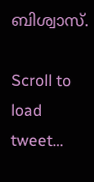ബിശ്വാസ്.

Scroll to load tweet…